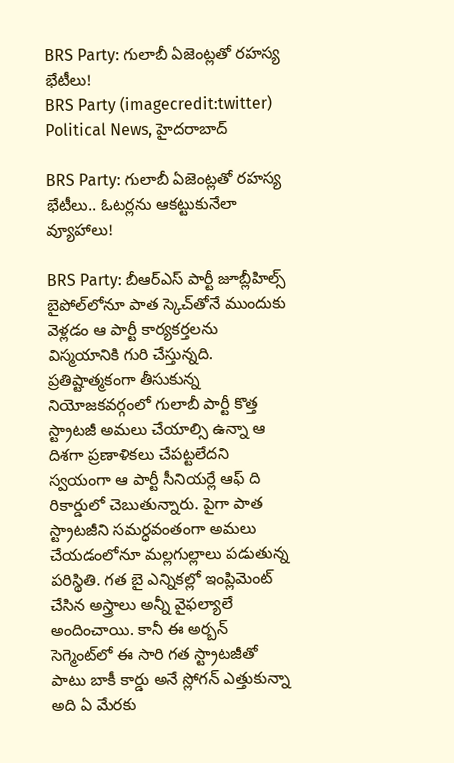BRS Party: గులాబీ ఏజెంట్లతో రహస్య భేటీలు!
BRS Party (imagecredit:twitter)
Political News, హైదరాబాద్

BRS Party: గులాబీ ఏజెంట్లతో రహస్య భేటీలు.. ఓటర్లను ఆకట్టుకునేలా వ్యూహాలు!

BRS Party: బీఆర్ఎస్ పార్టీ జూబ్లీహిల్స్ బైపోల్‌లోనూ పాత స్కెచ్‌తోనే ముందుకు వెళ్లడం ఆ పార్టీ కార్యకర్తలను విస్మయానికి గురి చేస్తున్నది. ప్రతిష్టాత్మకంగా తీసుకున్న నియోజకవర్గంలో గులాబీ పార్టీ కొత్త స్ట్రాటజీ అమలు చేయాల్సి ఉన్నా ఆ దిశగా ప్రణాళికలు చేపట్టలేదని స్వయంగా ఆ పార్టీ సీనియర్లే ఆఫ్ ది రికార్డులో చెబుతున్నారు. పైగా పాత స్ట్రాటజీని సమర్ధవంతంగా అమలు చేయడంలోనూ మల్లగుల్లాలు పడుతున్న పరిస్థితి. గత బై ఎన్నికల్లో ఇంప్లిమెంట్ చేసిన అస్త్రాలు అన్నీ వైఫల్యాలే అందించాయి. కానీ ఈ అర్బన్ సెగ్మెంట్‌లో ఈ సారి గత స్ట్రాటజీతో పాటు బాకీ కార్డు అనే స్లోగన్ ఎత్తుకున్నా అది ఏ మేరకు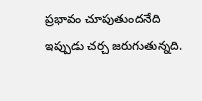ప్రభావం చూపుతుందనేది ఇప్పుడు చర్చ జరుగుతున్నది.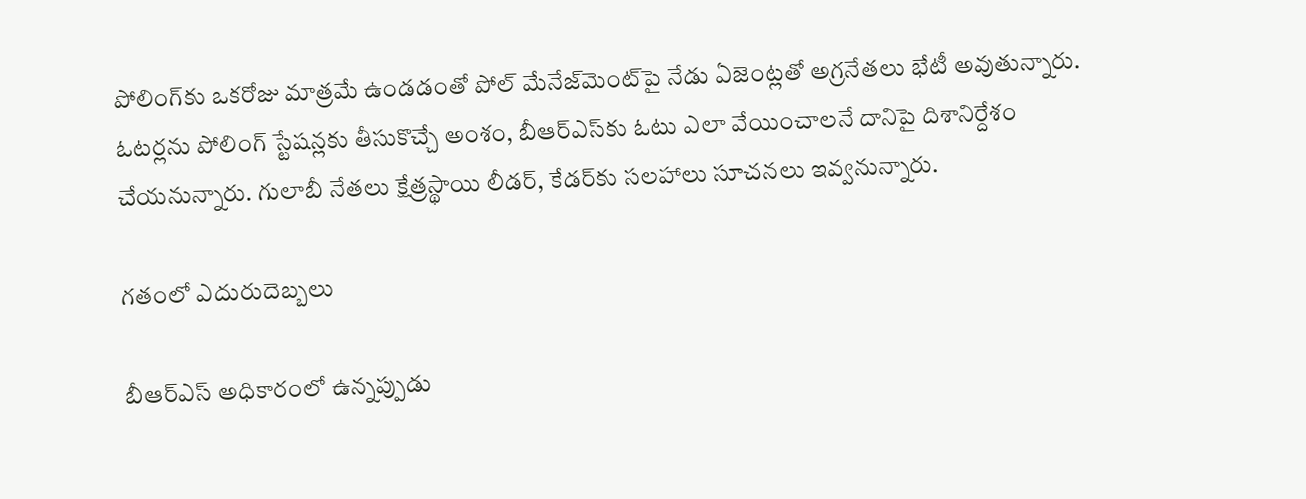పోలింగ్‌కు ఒకరోజు మాత్రమే ఉండడంతో పోల్ మేనేజ్‌మెంట్‌పై నేడు ఏజెంట్లతో అగ్రనేతలు భేటీ అవుతున్నారు. ఓటర్లను పోలింగ్ స్టేషన్లకు తీసుకొచ్చే అంశం, బీఆర్ఎస్‌కు ఓటు ఎలా వేయించాలనే దానిపై దిశానిర్దేశం చేయనున్నారు. గులాబీ నేతలు క్షేత్రస్థాయి లీడర్, కేడర్‌కు సలహాలు సూచనలు ఇవ్వనున్నారు.

గతంలో ఎదురుదెబ్బలు

బీఆర్ఎస్ అధికారంలో ఉన్నప్పుడు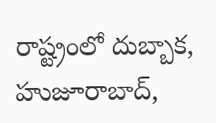రాష్ట్రంలో దుబ్బాక, హుజూరాబాద్,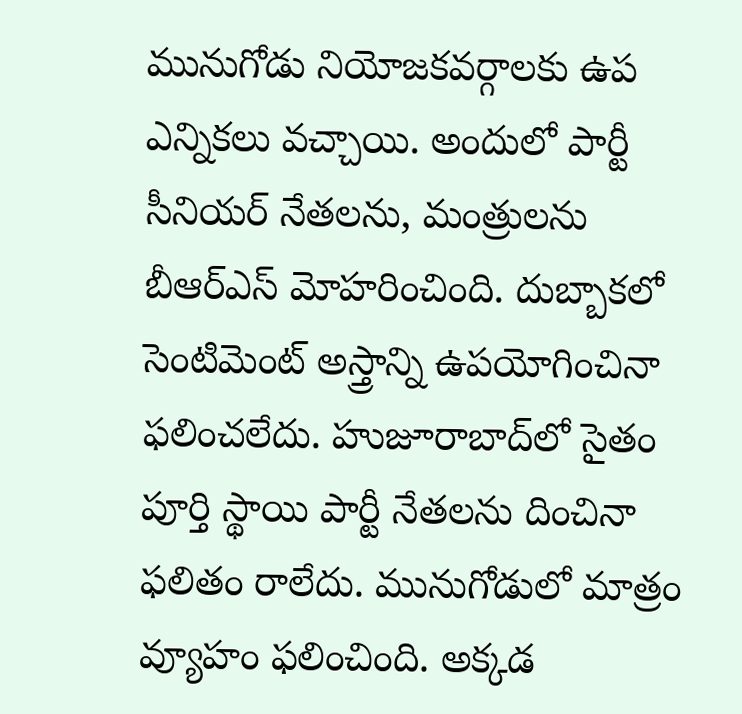మునుగోడు నియోజకవర్గాలకు ఉప ఎన్నికలు వచ్చాయి. అందులో పార్టీ సీనియర్ నేతలను, మంత్రులను బీఆర్ఎస్ మోహరించింది. దుబ్బాకలో సెంటిమెంట్ అస్త్రాన్ని ఉపయోగించినా ఫలించలేదు. హుజూరాబాద్‌లో సైతం పూర్తి స్థాయి పార్టీ నేతలను దించినా ఫలితం రాలేదు. మునుగోడులో మాత్రం వ్యూహం ఫలించింది. అక్కడ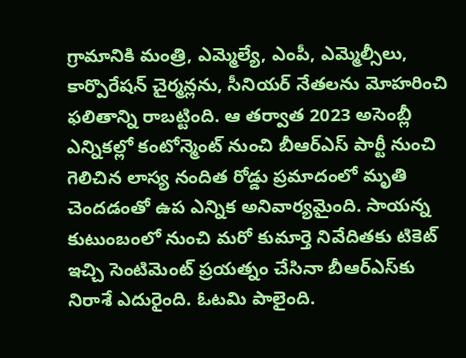గ్రామానికి మంత్రి, ఎమ్మెల్యే, ఎంపీ, ఎమ్మెల్సీలు, కార్పొరేషన్ చైర్మన్లను, సీనియర్ నేతలను మోహరించి ఫలితాన్ని రాబట్టింది. ఆ తర్వాత 2023 అసెంబ్లీ ఎన్నికల్లో కంటోన్మెంట్ నుంచి బీఆర్ఎస్ పార్టీ నుంచి గెలిచిన లాస్య నందిత రోడ్డు ప్రమాదంలో మృతి చెందడంతో ఉప ఎన్నిక అనివార్యమైంది. సాయన్న కుటుంబంలో నుంచి మరో కుమార్తె నివేదితకు టికెట్ ఇచ్చి సెంటిమెంట్ ప్రయత్నం చేసినా బీఆర్ఎస్‌కు నిరాశే ఎదురైంది. ఓటమి పాలైంది.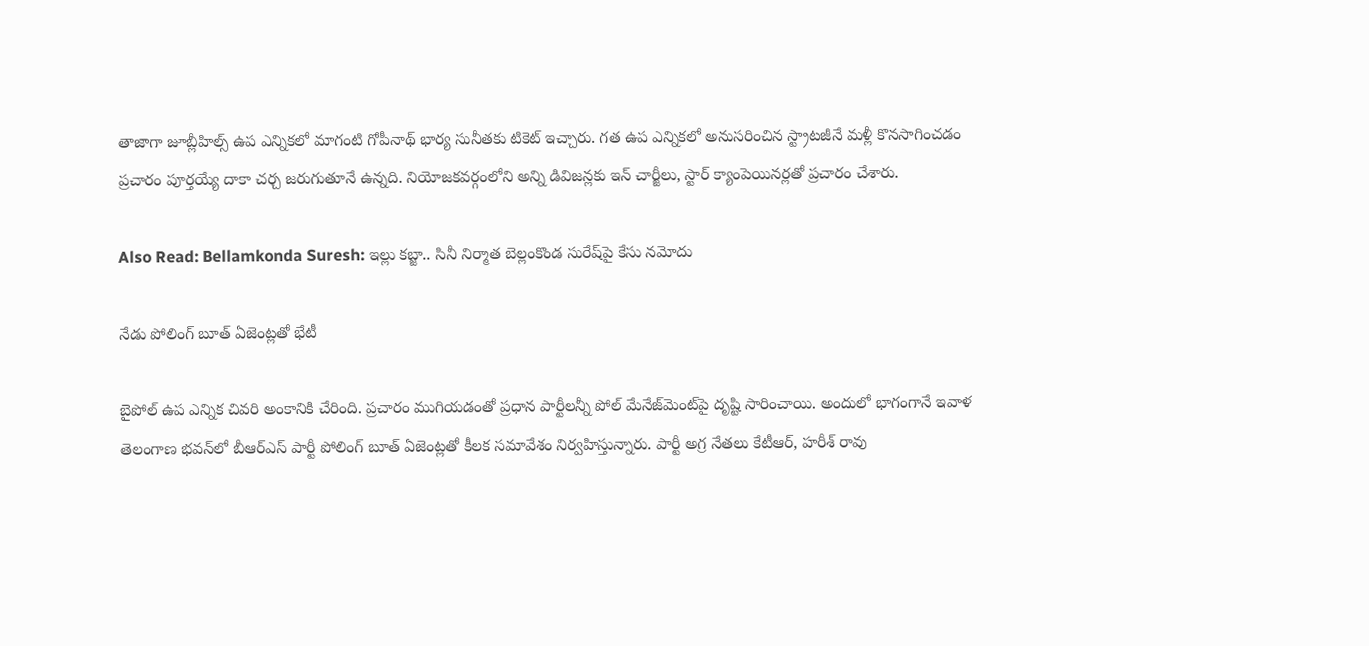తాజాగా జూబ్లీహిల్స్ ఉప ఎన్నికలో మాగంటి గోపీనాథ్ భార్య సునీతకు టికెట్ ఇచ్చారు. గత ఉప ఎన్నికలో అనుసరించిన స్ట్రాటజీనే మళ్లీ కొనసాగించడం ప్రచారం పూర్తయ్యే దాకా చర్చ జరుగుతూనే ఉన్నది. నియోజకవర్గంలోని అన్ని డివిజన్లకు ఇన్ చార్జీలు, స్టార్ క్యాంపెయినర్లతో ప్రచారం చేశారు.

Also Read: Bellamkonda Suresh: ఇల్లు కబ్జా.. సినీ నిర్మాత బెల్లంకొండ సురేష్‌పై కేసు నమోదు

నేడు పోలింగ్ బూత్ ఏజెంట్లతో భేటీ

బైపోల్ ఉప ఎన్నిక చివరి అంకానికి చేరింది. ప్రచారం ముగియడంతో ప్రధాన పార్టీలన్నీ పోల్ మేనేజ్‌మెంట్‌పై దృష్టి సారించాయి. అందులో భాగంగానే ఇవాళ తెలంగాణ భవన్‌లో బీఆర్ఎస్ పార్టీ పోలింగ్ బూత్ ఏజెంట్లతో కీలక సమావేశం నిర్వహిస్తున్నారు. పార్టీ అగ్ర నేతలు కేటీఆర్, హరీశ్ రావు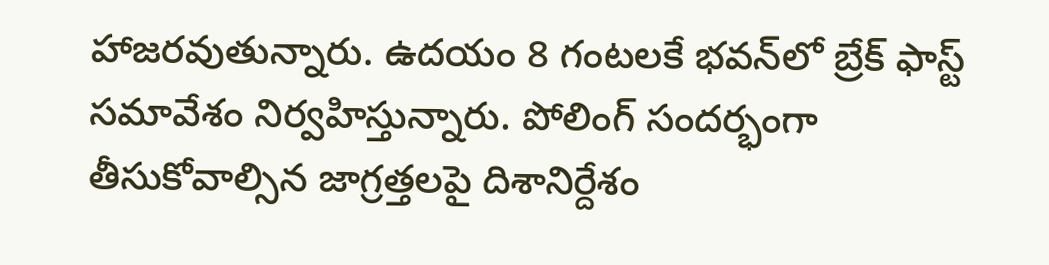హాజరవుతున్నారు. ఉదయం 8 గంటలకే భవన్‌లో బ్రేక్ ఫాస్ట్ సమావేశం నిర్వహిస్తున్నారు. పోలింగ్ సందర్భంగా తీసుకోవాల్సిన జాగ్రత్తలపై దిశానిర్దేశం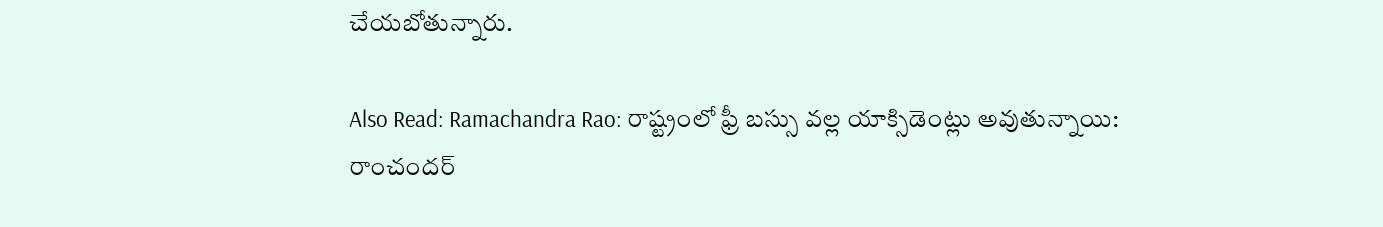చేయబోతున్నారు.

Also Read: Ramachandra Rao: రాష్ట్రంలో ఫ్రీ బస్సు వల్ల యాక్సిడెంట్లు అవుతున్నాయి: రాంచందర్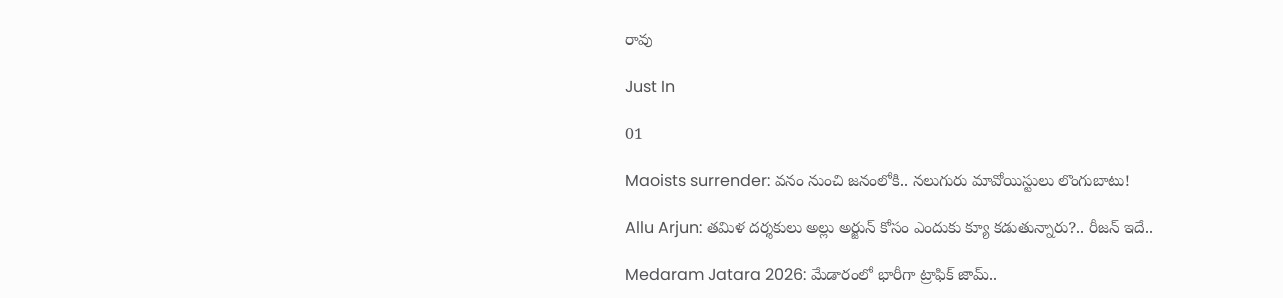రావు

Just In

01

Maoists surrender: వనం నుంచి జనంలోకి.. నలుగురు మావోయిస్టులు లొంగుబాటు!

Allu Arjun: తమిళ దర్శకులు అల్లు అర్జున్ కోసం ఎందుకు క్యూ కడుతున్నారు?.. రీజన్ ఇదే..

Medaram Jatara 2026: మేడారంలో భారీగా ట్రాఫిక్ జామ్..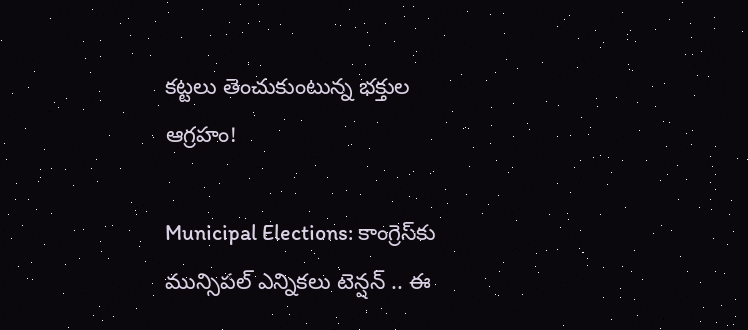కట్టలు తెంచుకుంటున్న భక్తుల ఆగ్రహం!

Municipal Elections: కాంగ్రెస్‌కు మున్సిపల్ ఎన్నికలు టెన్షన్ .. ఈ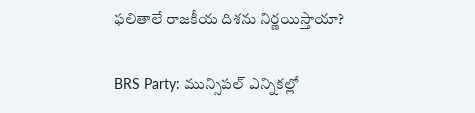ఫలితాలే రాజకీయ దిశను నిర్ణయిస్తాయా?

BRS Party: మున్సిపల్ ఎన్నికల్లో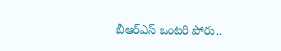బీఆర్ఎస్ ఒంటరి పోరు..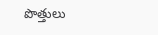పొత్తులు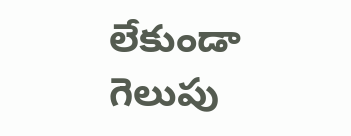లేకుండా గెలుపు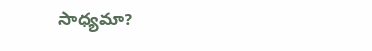సాధ్యమా?